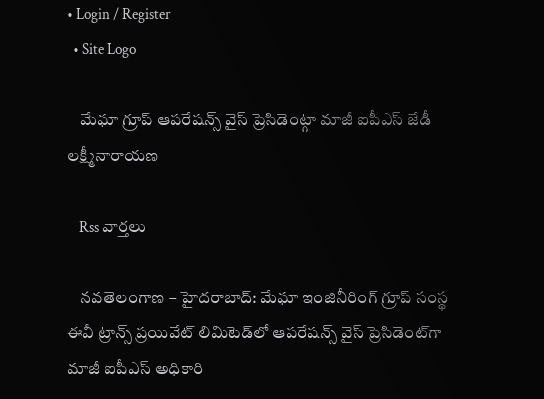• Login / Register
  • Site Logo

    మేఘా గ్రూప్ ఆపరేషన్స్ వైస్ ప్రెసిడెంట్గా మాజీ ఐపీఎస్ జేడీ లక్ష్మీనారాయణ

    Rss వార్తలు

    నవతెలంగాణ – హైదరాబాద్: మేఘా ఇంజినీరింగ్‌ గ్రూప్‌ సంస్థ ఈవీ ట్రాన్స్‌ ప్రయివేట్‌ లిమిటెడ్‌లో ఆపరేషన్స్‌ వైస్‌ ప్రెసిడెంట్‌గా మాజీ ఐపీఎస్ అధికారి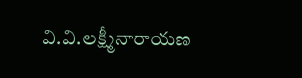వి.వి.లక్ష్మీనారాయణ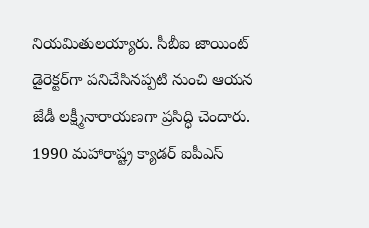నియమితులయ్యారు. సీబీఐ జాయింట్‌ డైరెక్టర్‌గా పనిచేసినప్పటి నుంచి ఆయన జేడీ లక్ష్మీనారాయణగా ప్రసిద్ధి చెందారు. 1990 మహారాష్ట్ర క్యాడర్‌ ఐపీఎస్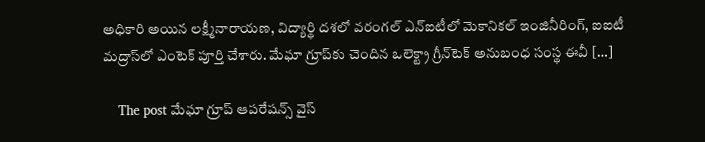అధికారి అయిన లక్ష్మీనారాయణ, విద్యార్థి దశలో వరంగల్ ఎన్‌ఐటీలో మెకానికల్ ఇంజినీరింగ్, ఐఐటీ మద్రాస్‌లో ఎంటెక్‌ పూర్తి చేశారు. మేఘా గ్రూప్‌కు చెందిన ఒలెక్ట్రా గ్రీన్‌టెక్‌ అనుబంధ సంస్థ ఈవీ […]

    The post మేఘా గ్రూప్‌ ఆపరేషన్స్‌ వైస్‌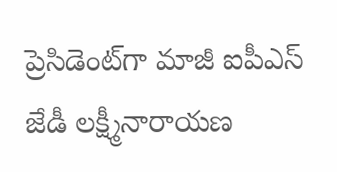ప్రెసిడెంట్‌గా మాజీ ఐపీఎస్ జేడీ లక్ష్మీనారాయణ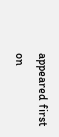appeared first on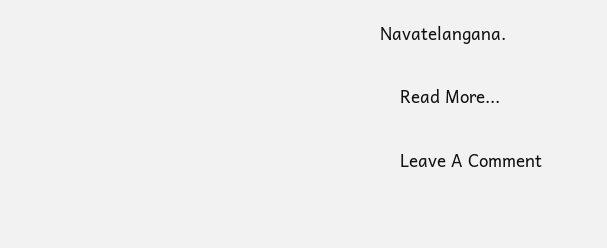Navatelangana.

    Read More...

    Leave A Comment